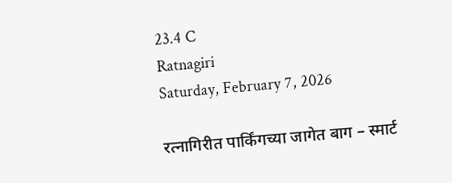23.4 C
Ratnagiri
Saturday, February 7, 2026

रत्नागिरीत पार्किंगच्या जागेत बाग – स्मार्ट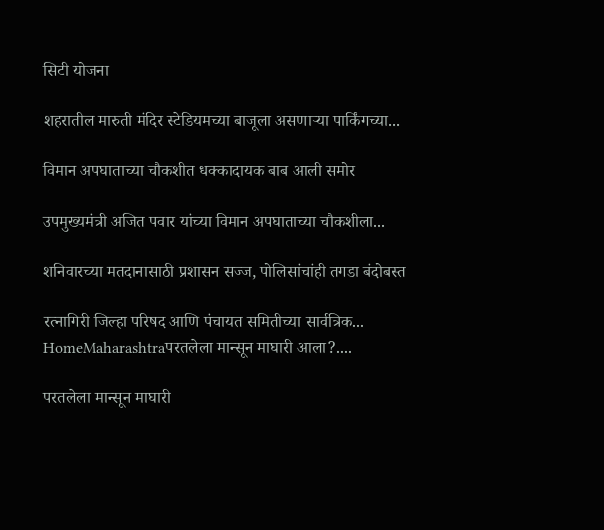सिटी योजना

शहरातील मारुती मंदिर स्टेडियमच्या बाजूला असणाऱ्या पार्किंगच्या...

विमान अपघाताच्या चौकशीत धक्कादायक बाब आली समोर

उपमुख्यमंत्री अजित पवार यांच्या विमान अपघाताच्या चौकशीला...

शनिवारच्या मतदानासाठी प्रशासन सज्ज, पोलिसांचांही तगडा बंदोबस्त

रत्नागिरी जिल्हा परिषद आणि पंचायत समितीच्या सार्वत्रिक...
HomeMaharashtraपरतलेला मान्सून माघारी आला?....

परतलेला मान्सून माघारी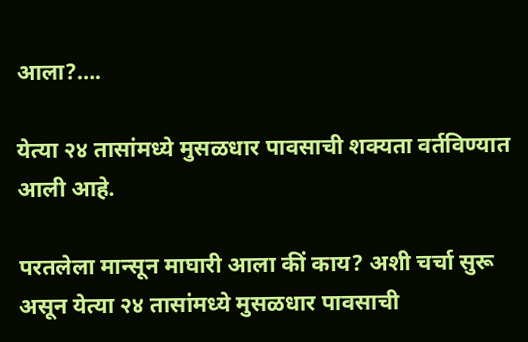आला?….

येत्या २४ तासांमध्ये मुसळधार पावसाची शक्यता वर्तविण्यात आली आहे.

परतलेला मान्सून माघारी आला कीं काय? अशी चर्चा सुरू असून येत्या २४ तासांमध्ये मुसळधार पावसाची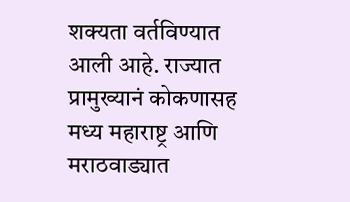शक्यता वर्तविण्यात आली आहे. राज्यात प्रामुख्यानं कोकणासह मध्य महाराष्ट्र आणि मराठवाड्यात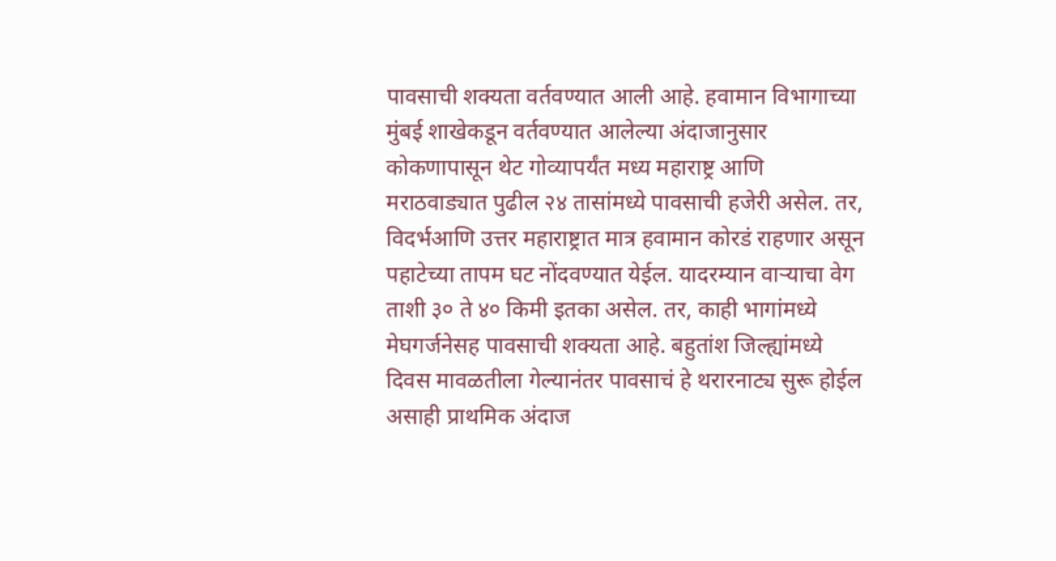पावसाची शक्यता वर्तवण्यात आली आहे. हवामान विभागाच्या मुंबई शाखेकडून वर्तवण्यात आलेल्या अंदाजानुसार कोकणापासून थेट गोव्यापर्यंत मध्य महाराष्ट्र आणि मराठवाड्यात पुढील २४ तासांमध्ये पावसाची हजेरी असेल. तर, विदर्भआणि उत्तर महाराष्ट्रात मात्र हवामान कोरडं राहणार असून पहाटेच्या तापम घट नोंदवण्यात येईल. यादरम्यान वाऱ्याचा वेग ताशी ३० ते ४० किमी इतका असेल. तर, काही भागांमध्ये मेघगर्जनेसह पावसाची शक्यता आहे. बहुतांश जिल्ह्यांमध्ये दिवस मावळतीला गेल्यानंतर पावसाचं हे थरारनाट्य सुरू होईल असाही प्राथमिक अंदाज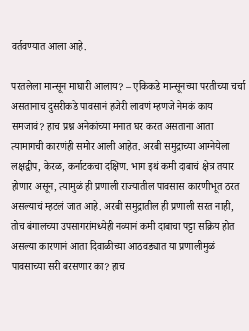वर्तवण्यात आला आहे.

परतलेला मान्सून माघारी आलाय? – एकिकडे मान्सूनच्या परतीच्या चर्चा असतानाच दुसरीकडे पावसानं हजेरी लावणं म्हणजे नेमकं काय समजावं? हाच प्रश्न अनेकांच्या मनात घर करत असताना आता त्यामागची कारणंही समोर आली आहेत. अरबी समुद्राच्या आग्नेयेला लक्षद्वीप, केरळ, कर्नाटकचा दक्षिण. भाग इथं कमी दाबाचं क्षेत्र तयार होणार असून, त्यामुळं ही प्रणाली राज्यातील पावसास कारणीभूत ठरत असल्याचं म्हटलं जात आहे. अरबी समुद्रातील ही प्रणाली सरत नाही, तोच बंगालच्या उपसागरांमध्येही नव्यानं कमी दाबाचा पट्टा सक्रिय होत असल्या कारणानं आता दिवाळीच्या आठवड्यात या प्रणालीमुळं पावसाच्या सरी बरसणार का? हाच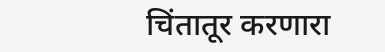चिंतातूर करणारा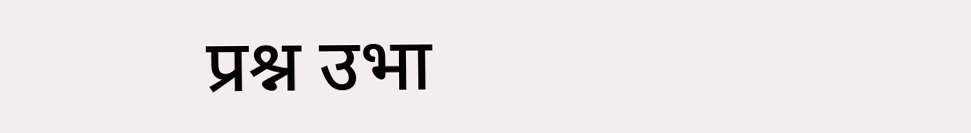प्रश्न उभा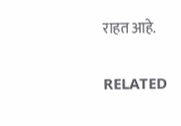राहत आहे.

RELATED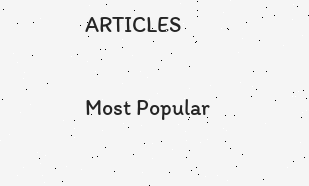ARTICLES

Most Popular